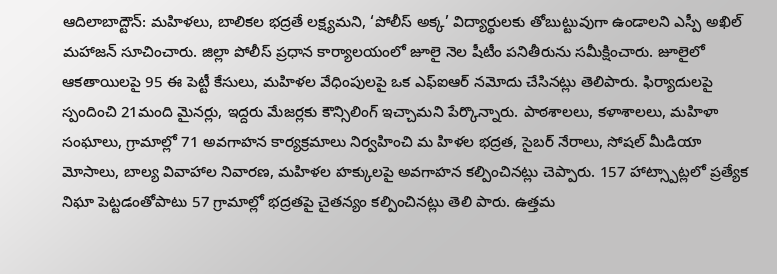ఆదిలాబాద్టౌన్: మహిళలు, బాలికల భద్రతే లక్ష్యమని, ‘పోలీస్ అక్క’ విద్యార్థులకు తోబుట్టువుగా ఉండాలని ఎస్పీ అఖిల్ మహాజన్ సూచించారు. జిల్లా పోలీస్ ప్రధాన కార్యాలయంలో జూలై నెల షీటీం పనితీరును సమీక్షించారు. జూలైలో ఆకతాయిలపై 95 ఈ పెట్టీ కేసులు, మహిళల వేధింపులపై ఒక ఎఫ్ఐఆర్ నమోదు చేసినట్లు తెలిపారు. ఫిర్యాదులపై స్పందించి 21మంది మైనర్లు, ఇద్దరు మేజర్లకు కౌన్సిలింగ్ ఇచ్చామని పేర్కొన్నారు. పాఠశాలలు, కళాశాలలు, మహిళా సంఘాలు, గ్రామాల్లో 71 అవగాహన కార్యక్రమాలు నిర్వహించి మ హిళల భద్రత, సైబర్ నేరాలు, సోషల్ మీడియా మోసాలు, బాల్య వివాహాల నివారణ, మహిళల హక్కులపై అవగాహన కల్పించినట్లు చెప్పారు. 157 హాట్స్పాట్లలో ప్రత్యేక నిఘా పెట్టడంతోపాటు 57 గ్రామాల్లో భద్రతపై చైతన్యం కల్పించినట్లు తెలి పారు. ఉత్తమ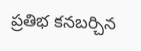ప్రతిభ కనబర్చిన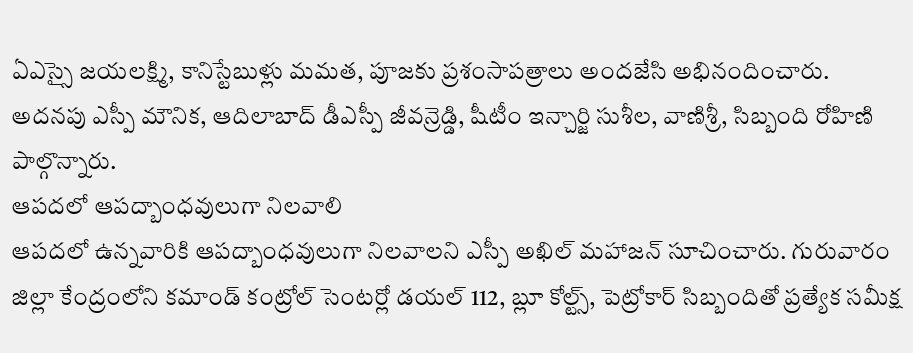ఏఎస్సై జయలక్ష్మి, కానిస్టేబుళ్లు మమత, పూజకు ప్రశంసాపత్రాలు అందజేసి అభినందించారు. అదనపు ఎస్పీ మౌనిక, ఆదిలాబాద్ డీఎస్పీ జీవన్రెడ్డి, షీటీం ఇన్చార్జి సుశీల, వాణిశ్రీ, సిబ్బంది రోహిణి పాల్గొన్నారు.
ఆపదలో ఆపద్బాంధవులుగా నిలవాలి
ఆపదలో ఉన్నవారికి ఆపద్బాంధవులుగా నిలవాలని ఎస్పీ అఖిల్ మహాజన్ సూచించారు. గురువారం జిల్లా కేంద్రంలోని కమాండ్ కంట్రోల్ సెంటర్లో డయల్ 112, బ్లూ కోల్ట్స్, పెట్రోకార్ సిబ్బందితో ప్రత్యేక సమీక్ష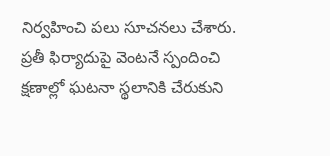నిర్వహించి పలు సూచనలు చేశారు. ప్రతీ ఫిర్యాదుపై వెంటనే స్పందించి క్షణాల్లో ఘటనా స్థలానికి చేరుకుని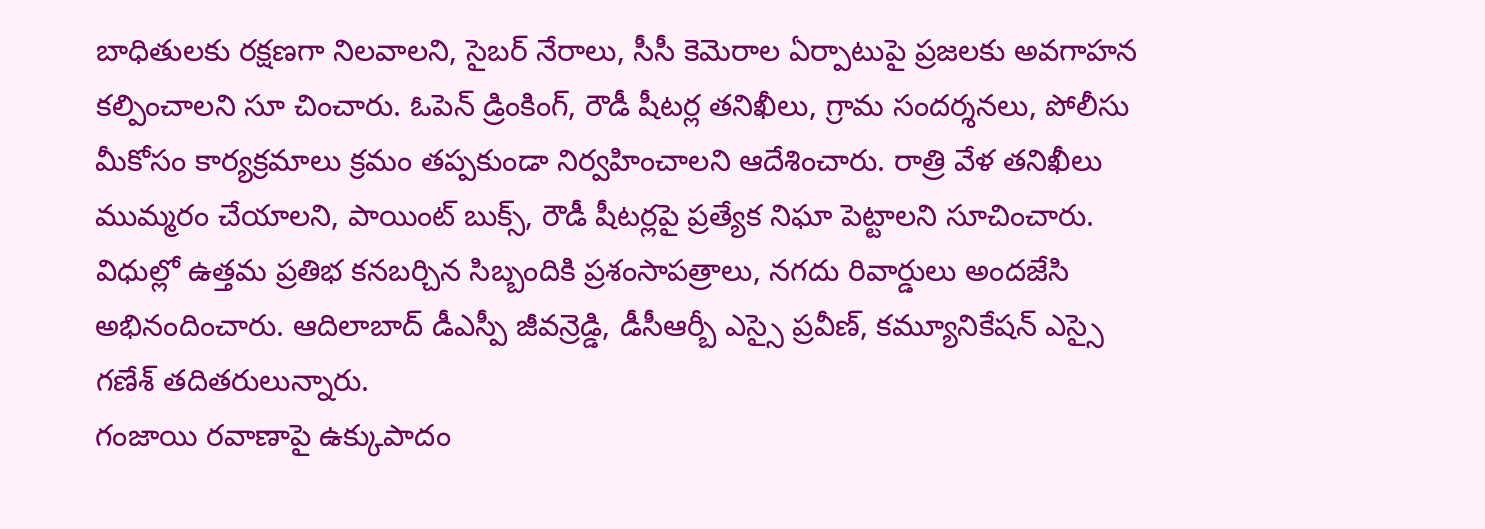బాధితులకు రక్షణగా నిలవాలని, సైబర్ నేరాలు, సీసీ కెమెరాల ఏర్పాటుపై ప్రజలకు అవగాహన కల్పించాలని సూ చించారు. ఓపెన్ డ్రింకింగ్, రౌడీ షీటర్ల తనిఖీలు, గ్రామ సందర్శనలు, పోలీసు మీకోసం కార్యక్రమాలు క్రమం తప్పకుండా నిర్వహించాలని ఆదేశించారు. రాత్రి వేళ తనిఖీలు ముమ్మరం చేయాలని, పాయింట్ బుక్స్, రౌడీ షీటర్లపై ప్రత్యేక నిఘా పెట్టాలని సూచించారు. విధుల్లో ఉత్తమ ప్రతిభ కనబర్చిన సిబ్బందికి ప్రశంసాపత్రాలు, నగదు రివార్డులు అందజేసి అభినందించారు. ఆదిలాబాద్ డీఎస్పీ జీవన్రెడ్డి, డీసీఆర్బీ ఎస్సై ప్రవీణ్, కమ్యూనికేషన్ ఎస్సై గణేశ్ తదితరులున్నారు.
గంజాయి రవాణాపై ఉక్కుపాదం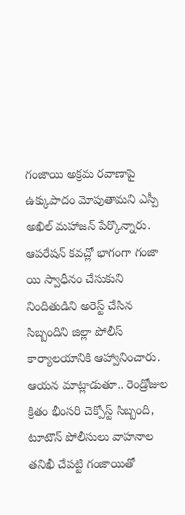గంజాయి అక్రమ రవాణాపై ఉక్కుపాదం మోపుతామని ఎస్పీ అఖిల్ మహాజన్ పేర్కొన్నారు. ఆపరేషన్ కవచ్లో భాగంగా గంజా యి స్వాధీనం చేసుకుని నిందితుడిని అరెస్ట్ చేసిన సిబ్బందిని జిల్లా పోలీస్ కార్యాలయానికి ఆహ్వానించారు. ఆయన మాట్లాడుతూ.. రెండ్రోజుల క్రితం భీంసరి చెక్పోస్ట్ సిబ్బంది, టూటౌన్ పోలీసులు వాహనాల తనిఖీ చేపట్టి గంజాయితో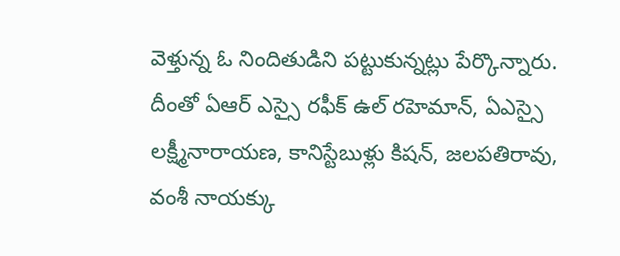వెళ్తున్న ఓ నిందితుడిని పట్టుకున్నట్లు పేర్కొన్నారు. దీంతో ఏఆర్ ఎస్సై రఫీక్ ఉల్ రహెమాన్, ఏఎస్సై లక్ష్మీనారాయణ, కానిస్టేబుళ్లు కిషన్, జలపతిరావు, వంశీ నాయక్కు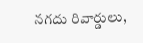నగదు రివార్డులు,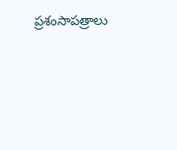ప్రశంసాపత్రాలు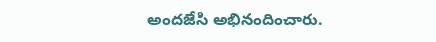అందజేసి అభినందించారు.